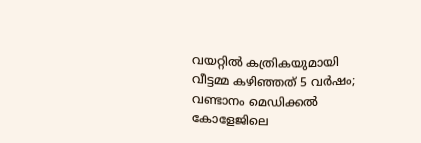വയറ്റിൽ കത്രികയുമായി വീട്ടമ്മ കഴിഞ്ഞത് 5 വർഷം; വണ്ടാനം മെഡിക്കൽ കോളേജിലെ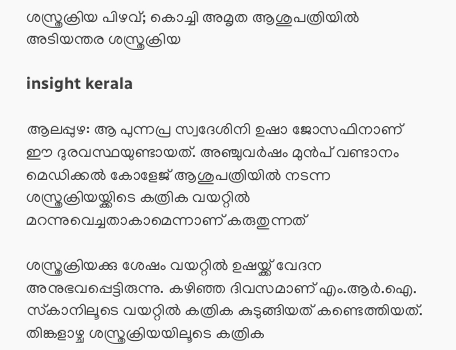ശസ്ത്രക്രിയ പിഴവ്; കൊച്ചി അമൃത ആശുപത്രിയിൽ അടിയന്തര ശസ്ത്രക്രിയ

insight kerala

ആലപ്പുഴ: ആ പുന്നപ്ര സ്വദേശിനി ഉഷാ ജോസഫിനാണ് ഈ ദുരവസ്ഥയുണ്ടായത്. അഞ്ചുവർഷം മുൻപ് വണ്ടാനം മെഡിക്കൽ കോളേജ് ആശുപത്രിയിൽ നടന്ന ശസ്ത്രക്രിയയ്ക്കിടെ കത്രിക വയറ്റിൽ മറന്നുവെച്ചതാകാമെന്നാണ് കരുതുന്നത്

ശസ്ത്രക്രിയക്കു ശേഷം വയറ്റിൽ ഉഷയ്ക്ക് വേദന അനുഭവപ്പെട്ടിരുന്നു. കഴിഞ്ഞ ദിവസമാണ് എം.ആർ.ഐ. സ്‌കാനിലൂടെ വയറ്റിൽ കത്രിക കുടുങ്ങിയത് കണ്ടെത്തിയത്. തിങ്കളാഴ്ച ശസ്ത്രക്രിയയിലൂടെ കത്രിക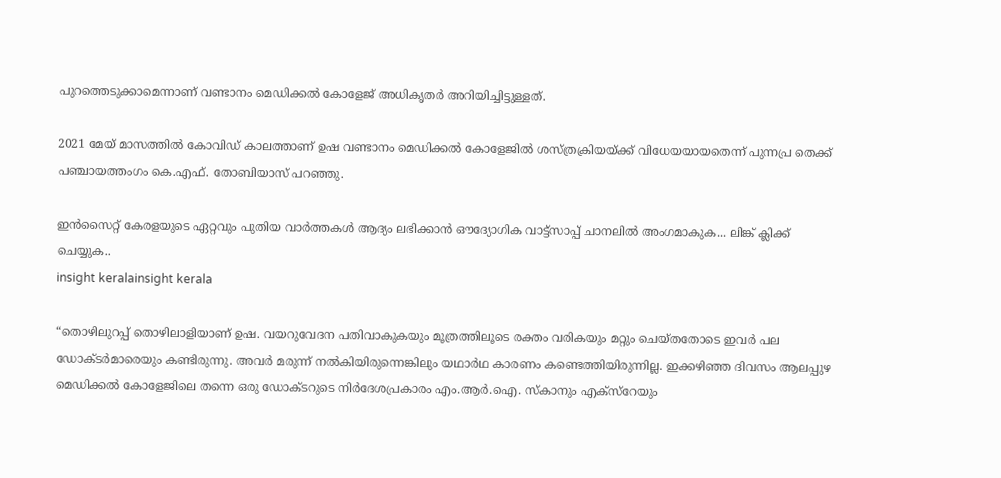പുറത്തെടുക്കാമെന്നാണ് വണ്ടാനം മെഡിക്കൽ കോളേജ് അധികൃതർ അറിയിച്ചിട്ടുള്ളത്.

2021 മേയ് മാസത്തിൽ കോവിഡ് കാലത്താണ് ഉഷ വണ്ടാനം മെഡിക്കൽ കോളേജിൽ ശസ്ത്രക്രിയയ്ക്ക് വിധേയയായതെന്ന് പുന്നപ്ര തെക്ക് പഞ്ചായത്തംഗം കെ.എഫ്. തോബിയാസ് പറഞ്ഞു.

ഇൻസൈറ്റ് കേരളയുടെ ഏറ്റവും പുതിയ വാർത്തകൾ ആദ്യം ലഭിക്കാൻ ഔദ്യോഗിക വാട്ട്‌സാപ്പ് ചാനലിൽ അംഗമാകുക... ലിങ്ക് ക്ലിക്ക് ചെയ്യുക..
insight keralainsight kerala

“തൊഴിലുറപ്പ് തൊഴിലാളിയാണ് ഉഷ. വയറുവേദന പതിവാകുകയും മൂത്രത്തിലൂടെ രക്തം വരികയും മറ്റും ചെയ്തതോടെ ഇവർ പല ഡോക്ടർമാരെയും കണ്ടിരുന്നു. അവർ മരുന്ന് നൽകിയിരുന്നെങ്കിലും യഥാർഥ കാരണം കണ്ടെത്തിയിരുന്നില്ല. ഇക്കഴിഞ്ഞ ദിവസം ആലപ്പുഴ മെഡിക്കൽ കോളേജിലെ തന്നെ ഒരു ഡോക്ടറുടെ നിർദേശപ്രകാരം എം.ആർ.ഐ. സ്‌കാനും എക്സ്റേയും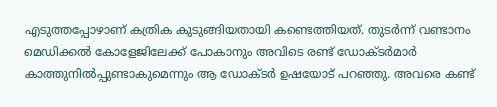എടുത്തപ്പോഴാണ് കത്രിക കുടുങ്ങിയതായി കണ്ടെത്തിയത്. തുടർന്ന് വണ്ടാനം മെഡിക്കൽ കോളേജിലേക്ക് പോകാനും അവിടെ രണ്ട് ഡോക്ടർമാർ കാത്തുനിൽപ്പുണ്ടാകുമെന്നും ആ ഡോക്ടർ ഉഷയോട് പറഞ്ഞു. അവരെ കണ്ട്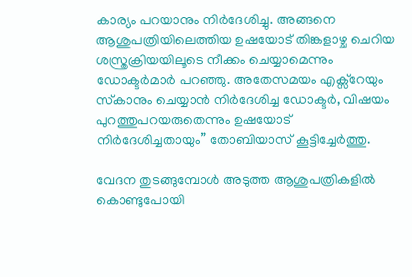കാര്യം പറയാനും നിർദേശിച്ചു. അങ്ങനെ ആശുപത്രിയിലെത്തിയ ഉഷയോട് തിങ്കളാഴ്ച ചെറിയ ശസ്ത്രക്രിയയിലൂടെ നീക്കം ചെയ്യാമെന്നും ഡോക്ടർമാർ പറഞ്ഞു. അതേസമയം എക്സ്റേയും സ്‌കാനും ചെയ്യാൻ നിർദേശിച്ച ഡോക്ടർ, വിഷയം പുറത്തുപറയരുതെന്നും ഉഷയോട് നിർദേശിച്ചതായും” തോബിയാസ് കൂട്ടിച്ചേർത്തു.

വേദന തുടങ്ങുമ്പോൾ അടുത്ത ആശുപത്രികളിൽ കൊണ്ടുപോയി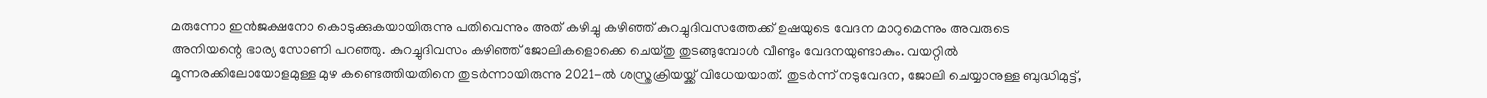മരുന്നോ ഇൻജക്ഷനോ കൊടുക്കുകയായിരുന്നു പതിവെന്നും അത് കഴിച്ചു കഴിഞ്ഞ് കുറച്ചുദിവസത്തേക്ക് ഉഷയുടെ വേദന മാറുമെന്നും അവരുടെ അനിയന്റെ ഭാര്യ സോണി പറഞ്ഞു. കുറച്ചുദിവസം കഴിഞ്ഞ് ജോലികളൊക്കെ ചെയ്തു തുടങ്ങുമ്പോൾ വീണ്ടും വേദനയുണ്ടാകും. വയറ്റിൽ മൂന്നരക്കിലോയോളമുള്ള മുഴ കണ്ടെത്തിയതിനെ തുടർന്നായിരുന്നു 2021-ൽ ശസ്ത്രക്രിയയ്ക്ക് വിധേയയാത്. തുടർന്ന് നടുവേദന, ജോലി ചെയ്യാനുള്ള ബുദ്ധിമുട്ട്,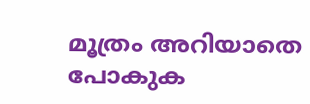മൂത്രം അറിയാതെ പോകുക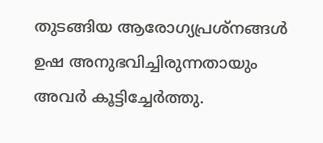തുടങ്ങിയ ആരോഗ്യപ്രശ്‌നങ്ങൾ ഉഷ അനുഭവിച്ചിരുന്നതായും അവർ കൂട്ടിച്ചേർത്തു.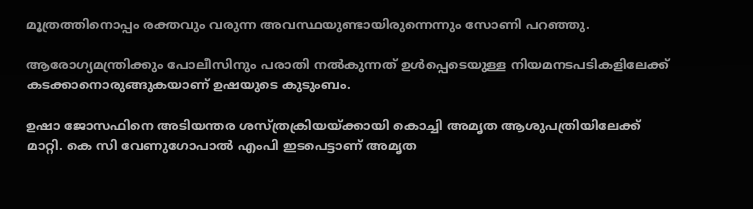മൂത്രത്തിനൊപ്പം രക്തവും വരുന്ന അവസ്ഥയുണ്ടായിരുന്നെന്നും സോണി പറഞ്ഞു.

ആരോഗ്യമന്ത്രിക്കും പോലീസിനും പരാതി നൽകുന്നത് ഉൾപ്പെടെയുള്ള നിയമനടപടികളിലേക്ക് കടക്കാനൊരുങ്ങുകയാണ് ഉഷയുടെ കുടുംബം.

ഉഷാ ജോസഫിനെ അടിയന്തര ശസ്ത്രക്രിയയ്ക്കായി കൊച്ചി അമൃത ആശുപത്രിയിലേക്ക് മാറ്റി. കെ സി വേണുഗോപാൽ എംപി ഇടപെട്ടാണ് അമൃത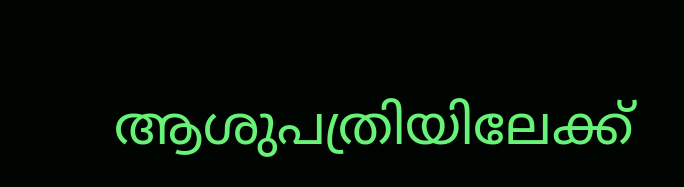ആശുപത്രിയിലേക്ക്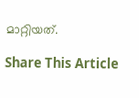മാറ്റിയത്.

Share This Article